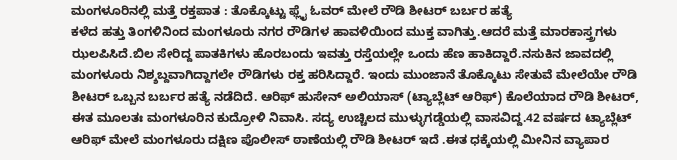ಮಂಗಳೂರಿನಲ್ಲಿ ಮತ್ತೆ ರಕ್ತಪಾತ : ತೊಕ್ಕೊಟ್ಟು ಫ್ಲೈ ಓವರ್ ಮೇಲೆ ರೌಡಿ ಶೀಟರ್ ಬರ್ಬರ ಹತ್ಯೆ
ಕಳೆದ ಹತ್ತು ತಿಂಗಳಿನಿಂದ ಮಂಗಳೂರು ನಗರ ರೌಡಿಗಳ ಹಾವಳಿಯಿಂದ ಮುಕ್ತ ವಾಗಿತ್ತು.ಆದರೆ ಮತ್ತೆ ಮಾರಕಾಸ್ತ್ರಗಳು ಝಲಪಿಸಿದೆ.ಬಿಲ ಸೇರಿದ್ದ ಪಾತಕಿಗಳು ಹೊರಬಂದು ಇವತ್ತು ರಸ್ತೆಯಲ್ಲೇ ಒಂದು ಹೆಣ ಹಾಕಿದ್ದಾರೆ.ನಸುಕಿನ ಜಾವದಲ್ಲಿ ಮಂಗಳೂರು ನಿಶ್ಶಬ್ದವಾಗಿದ್ದಾಗಲೇ ರೌಡಿಗಳು ರಕ್ತ ಹರಿಸಿದ್ದಾರೆ. ಇಂದು ಮುಂಜಾನೆ ತೊಕ್ಕೊಟು ಸೇತುವೆ ಮೇಲೆಯೇ ರೌಡಿ ಶೀಟರ್ ಒಬ್ಬನ ಬರ್ಬರ ಹತ್ಯೆ ನಡೆದಿದೆ. ಆರಿಫ್ ಹುಸೇನ್ ಅಲಿಯಾಸ್ (ಟ್ಯಾಬ್ಲೆಟ್ ಆರಿಫ್) ಕೊಲೆಯಾದ ರೌಡಿ ಶೀಟರ್, ಈತ ಮೂಲತಃ ಮಂಗಳೂರಿನ ಕುದ್ರೋಳಿ ನಿವಾಸಿ. ಸದ್ಯ ಉಚ್ಚಿಲದ ಮುಳ್ಳುಗಡ್ಡೆಯಲ್ಲಿ ವಾಸವಿದ್ದ.42 ವರ್ಷದ ಟ್ಯಾಬ್ಲೆಟ್ ಆರಿಫ್ ಮೇಲೆ ಮಂಗಳೂರು ದಕ್ಷಿಣ ಪೊಲೀಸ್ ಠಾಣೆಯಲ್ಲಿ ರೌಡಿ ಶೀಟರ್ ಇದೆ .ಈತ ಧಕ್ಕೆಯಲ್ಲಿ ಮೀನಿನ ವ್ಯಾಪಾರ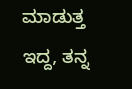ಮಾಡುತ್ತ ಇದ್ದ, ತನ್ನ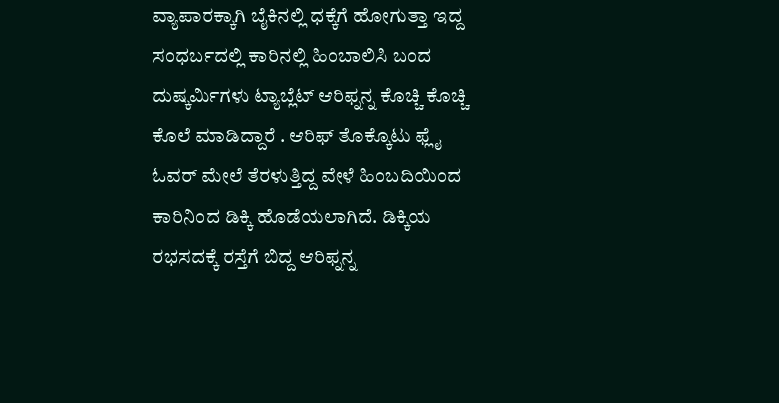ವ್ಯಾಪಾರಕ್ಕಾಗಿ ಬೈಕಿನಲ್ಲಿ ಧಕ್ಕೆಗೆ ಹೋಗುತ್ತಾ ಇದ್ದ ಸಂಧರ್ಬದಲ್ಲಿ ಕಾರಿನಲ್ಲಿ ಹಿಂಬಾಲಿಸಿ ಬಂದ ದುಷ್ಕರ್ಮಿಗಳು ಟ್ಯಾಬ್ಲೆಟ್ ಆರಿಫ್ನನ್ನ ಕೊಚ್ಚಿ ಕೊಚ್ಚಿ ಕೊಲೆ ಮಾಡಿದ್ದಾರೆ . ಆರಿಫ್ ತೊಕ್ಕೊಟು ಫ್ಲೈ ಓವರ್ ಮೇಲೆ ತೆರಳುತ್ತಿದ್ದ ವೇಳೆ ಹಿಂಬದಿಯಿಂದ ಕಾರಿನಿಂದ ಡಿಕ್ಕಿ ಹೊಡೆಯಲಾಗಿದೆ. ಡಿಕ್ಕಿಯ ರಭಸದಕ್ಕೆ ರಸ್ತೆಗೆ ಬಿದ್ದ ಆರಿಫ್ನನ್ನ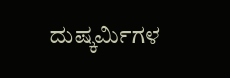ದುಷ್ಕರ್ಮಿಗಳ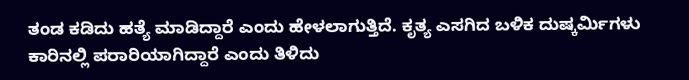ತಂಡ ಕಡಿದು ಹತ್ಯೆ ಮಾಡಿದ್ದಾರೆ ಎಂದು ಹೇಳಲಾಗುತ್ತಿದೆ. ಕೃತ್ಯ ಎಸಗಿದ ಬಳಿಕ ದುಷ್ಕರ್ಮಿಗಳು ಕಾರಿನಲ್ಲಿ ಪರಾರಿಯಾಗಿದ್ದಾರೆ ಎಂದು ತಿಳಿದು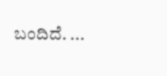ಬಂದಿದೆ. ...